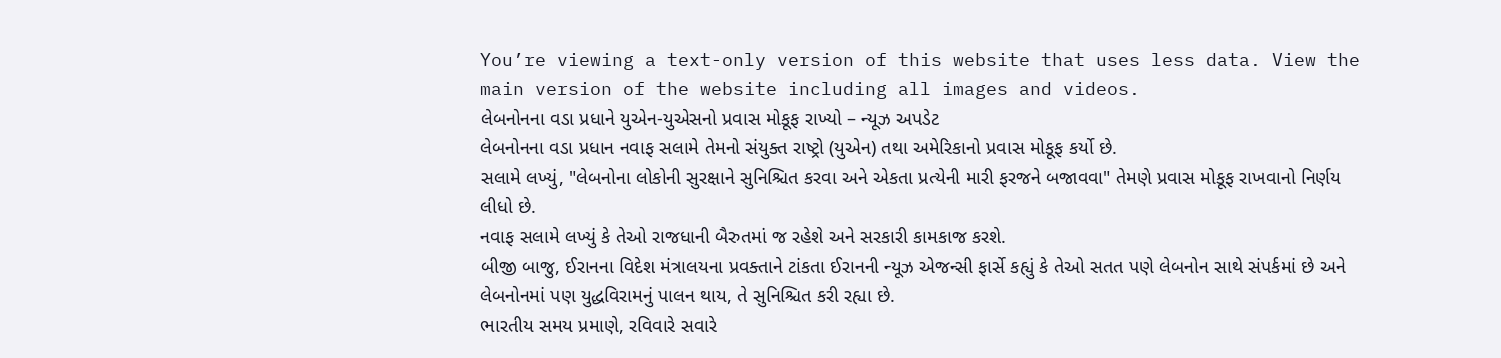You’re viewing a text-only version of this website that uses less data. View the main version of the website including all images and videos.
લેબનોનના વડા પ્રધાને યુએન-યુએસનો પ્રવાસ મોકૂફ રાખ્યો – ન્યૂઝ અપડેટ
લેબનોનના વડા પ્રધાન નવાફ સલામે તેમનો સંયુક્ત રાષ્ટ્રો (યુએન) તથા અમેરિકાનો પ્રવાસ મોકૂફ કર્યો છે.
સલામે લખ્યું, "લેબનોના લોકોની સુરક્ષાને સુનિશ્ચિત કરવા અને એકતા પ્રત્યેની મારી ફરજને બજાવવા" તેમણે પ્રવાસ મોકૂફ રાખવાનો નિર્ણય લીધો છે.
નવાફ સલામે લખ્યું કે તેઓ રાજધાની બૈરુતમાં જ રહેશે અને સરકારી કામકાજ કરશે.
બીજી બાજુ, ઈરાનના વિદેશ મંત્રાલયના પ્રવક્તાને ટાંકતા ઈરાનની ન્યૂઝ એજન્સી ફાર્સે કહ્યું કે તેઓ સતત પણે લેબનોન સાથે સંપર્કમાં છે અને લેબનોનમાં પણ યુદ્ધવિરામનું પાલન થાય, તે સુનિશ્ચિત કરી રહ્યા છે.
ભારતીય સમય પ્રમાણે, રવિવારે સવારે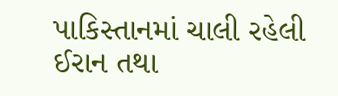પાકિસ્તાનમાં ચાલી રહેલી ઈરાન તથા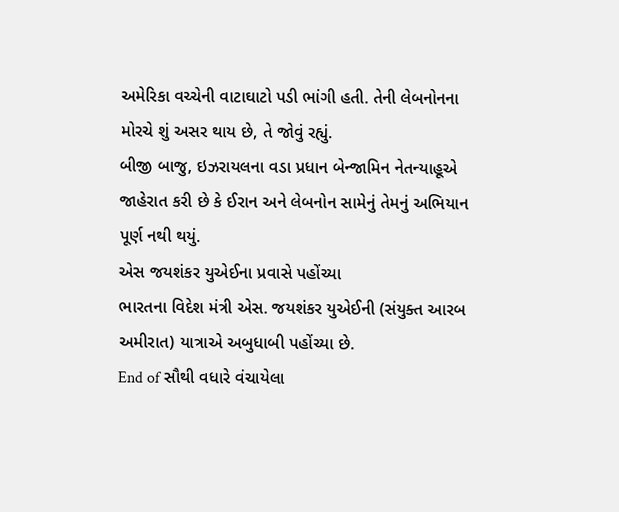અમેરિકા વચ્ચેની વાટાઘાટો પડી ભાંગી હતી. તેની લેબનોનના મોરચે શું અસર થાય છે, તે જોવું રહ્યું.
બીજી બાજુ, ઇઝરાયલના વડા પ્રધાન બેન્જામિન નેતન્યાહૂએ જાહેરાત કરી છે કે ઈરાન અને લેબનોન સામેનું તેમનું અભિયાન પૂર્ણ નથી થયું.
એસ જયશંકર યુએઈના પ્રવાસે પહોંચ્યા
ભારતના વિદેશ મંત્રી એસ. જયશંકર યુએઈની (સંયુક્ત આરબ અમીરાત) યાત્રાએ અબુધાબી પહોંચ્યા છે.
End of સૌથી વધારે વંચાયેલા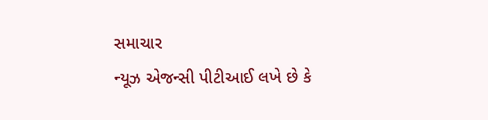સમાચાર
ન્યૂઝ એજન્સી પીટીઆઈ લખે છે કે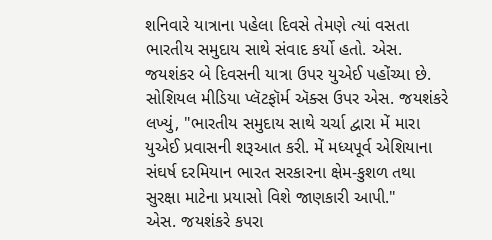શનિવારે યાત્રાના પહેલા દિવસે તેમણે ત્યાં વસતા ભારતીય સમુદાય સાથે સંવાદ કર્યો હતો. એસ. જયશંકર બે દિવસની યાત્રા ઉપર યુએઈ પહોંચ્યા છે.
સોશિયલ મીડિયા પ્લૅટફૉર્મ ઍક્સ ઉપર એસ. જયશંકરે લખ્યું, "ભારતીય સમુદાય સાથે ચર્ચા દ્વારા મેં મારા યુએઈ પ્રવાસની શરૂઆત કરી. મેં મધ્યપૂર્વ એશિયાના સંઘર્ષ દરમિયાન ભારત સરકારના ક્ષેમ-કુશળ તથા સુરક્ષા માટેના પ્રયાસો વિશે જાણકારી આપી."
એસ. જયશંકરે કપરા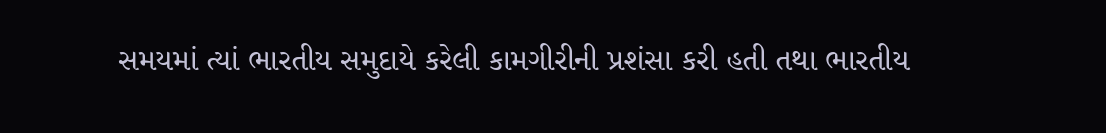સમયમાં ત્યાં ભારતીય સમુદાયે કરેલી કામગીરીની પ્રશંસા કરી હતી તથા ભારતીય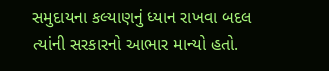સમુદાયના કલ્યાણનું ધ્યાન રાખવા બદલ ત્યાંની સરકારનો આભાર માન્યો હતો.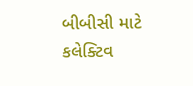બીબીસી માટે કલેક્ટિવ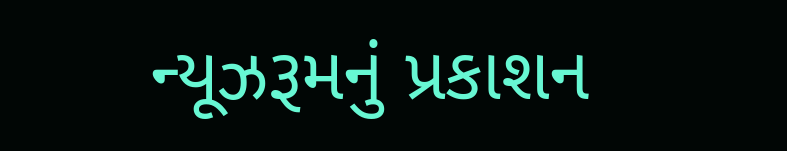ન્યૂઝરૂમનું પ્રકાશન